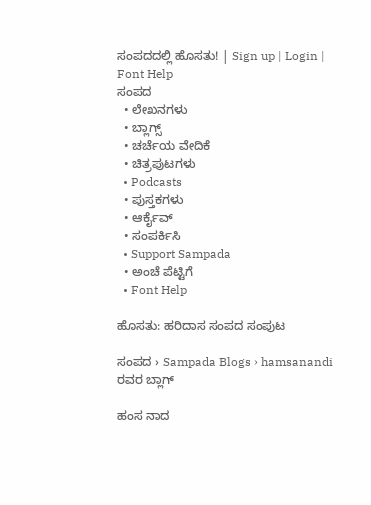ಸಂಪದದಲ್ಲಿ ಹೊಸತು! | Sign up | Login | Font Help
ಸಂಪದ
  • ಲೇಖನಗಳು
  • ಬ್ಲಾಗ್ಸ್
  • ಚರ್ಚೆಯ ವೇದಿಕೆ
  • ಚಿತ್ರಪುಟಗಳು
  • Podcasts
  • ಪುಸ್ತಕಗಳು
  • ಆರ್ಕೈವ್
  • ಸಂಪರ್ಕಿಸಿ
  • Support Sampada
  • ಅಂಚೆ ಪೆಟ್ಟಿಗೆ
  • Font Help

ಹೊಸತು: ಹರಿದಾಸ ಸಂಪದ ಸಂಪುಟ

ಸಂಪದ › Sampada Blogs › hamsanandi ರವರ ಬ್ಲಾಗ್

ಹಂಸ ನಾದ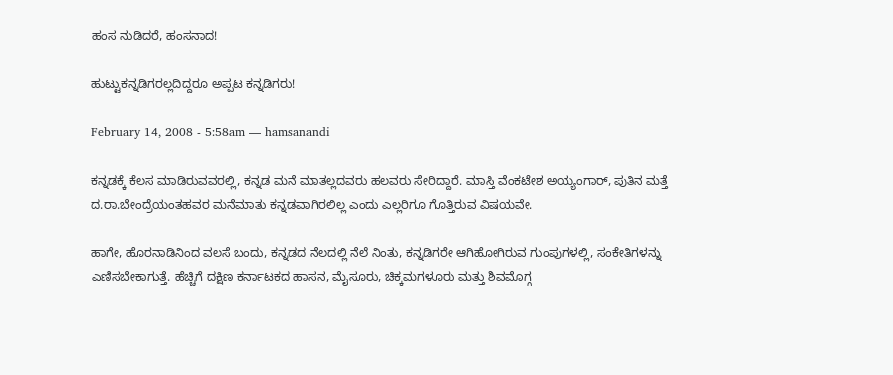ಹಂಸ ನುಡಿದರೆ, ಹಂಸನಾದ!

ಹುಟ್ಟುಕನ್ನಡಿಗರಲ್ಲದಿದ್ದರೂ ಅಪ್ಪಟ ಕನ್ನಡಿಗರು!

February 14, 2008 - 5:58am — hamsanandi

ಕನ್ನಡಕ್ಕೆ ಕೆಲಸ ಮಾಡಿರುವವರಲ್ಲಿ, ಕನ್ನಡ ಮನೆ ಮಾತಲ್ಲದವರು ಹಲವರು ಸೇರಿದ್ದಾರೆ. ಮಾಸ್ತಿ ವೆಂಕಟೇಶ ಅಯ್ಯಂಗಾರ್, ಪುತಿನ ಮತ್ತೆ ದ.ರಾ.ಬೇಂದ್ರೆಯಂತಹವರ ಮನೆಮಾತು ಕನ್ನಡವಾಗಿರಲಿಲ್ಲ ಎಂದು ಎಲ್ಲರಿಗೂ ಗೊತ್ತಿರುವ ವಿಷಯವೇ.

ಹಾಗೇ, ಹೊರನಾಡಿನಿಂದ ವಲಸೆ ಬಂದು, ಕನ್ನಡದ ನೆಲದಲ್ಲಿ ನೆಲೆ ನಿಂತು, ಕನ್ನಡಿಗರೇ ಆಗಿಹೋಗಿರುವ ಗುಂಪುಗಳಲ್ಲಿ, ಸಂಕೇತಿಗಳನ್ನು ಎಣಿಸಬೇಕಾಗುತ್ತೆ. ಹೆಚ್ಚಿಗೆ ದಕ್ಷಿಣ ಕರ್ನಾಟಕದ ಹಾಸನ, ಮೈಸೂರು, ಚಿಕ್ಕಮಗಳೂರು ಮತ್ತು ಶಿವಮೊಗ್ಗ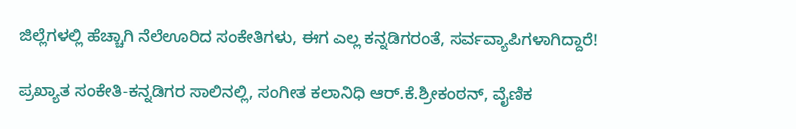ಜಿಲ್ಲೆಗಳಲ್ಲಿ ಹೆಚ್ಚಾಗಿ ನೆಲೆಊರಿದ ಸಂಕೇತಿಗಳು, ಈಗ ಎಲ್ಲ ಕನ್ನಡಿಗರಂತೆ, ಸರ್ವವ್ಯಾಪಿಗಳಾಗಿದ್ದಾರೆ!

ಪ್ರಖ್ಯಾತ ಸಂಕೇತಿ-ಕನ್ನಡಿಗರ ಸಾಲಿನಲ್ಲಿ, ಸಂಗೀತ ಕಲಾನಿಧಿ ಆರ್.ಕೆ.ಶ್ರೀಕಂಠನ್, ವೈಣಿಕ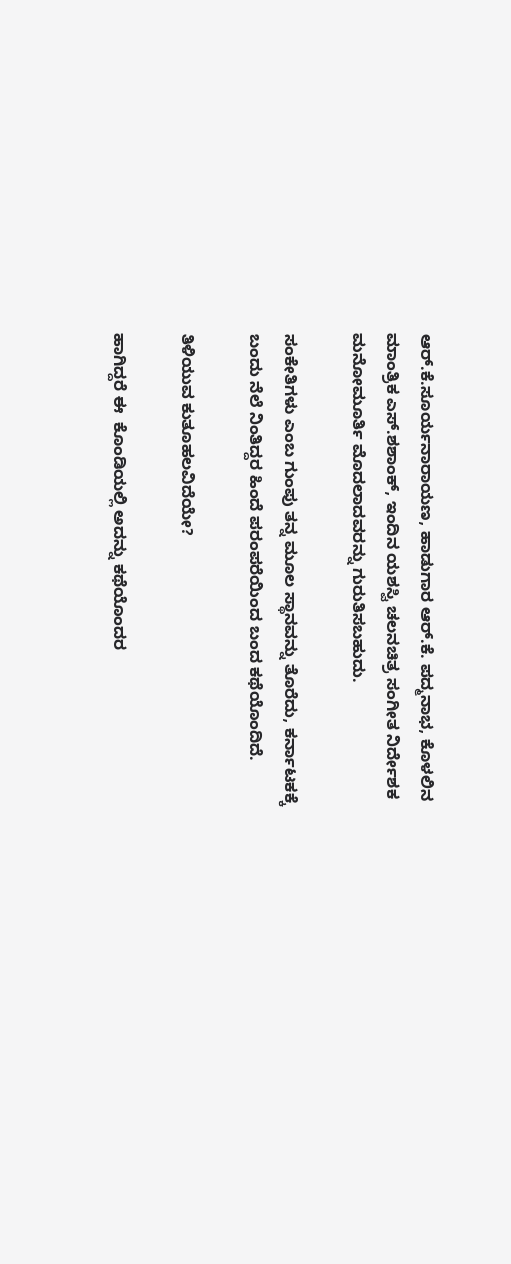ಆರ್.ಕೆ.ಸೂರ್ಯನಾರಾಯಣ, ಹಾಡುಗಾರ ಆರ್.ಕೆ. ಪದ್ಮನಾಭ, ಕೊಳಲಿನ ಮಾಂತ್ರಿಕ ಎಸ್.ಶಶಾಂಕ್, ಇಂದಿನ ಯಶಸ್ವಿ ಚಲನಚಿತ್ರ ಸಂಗೀತ ನಿರ್ದೇಶಕ ಮನೋಮೂರ್ತಿ ಮೊದಲಾದವರನ್ನು ಗುರುತಿಸಬಹುದು.

ಸಂಕೇತಿಗಳು ಎಂಬ ಗುಂಪು ತನ್ನ ಮೂಲ ಸ್ಥಾನವನ್ನು ತೊರೆದು, ಕರ್ನಾಟಕಕ್ಕೆ ಬಂದು ನೆಲೆ ನಿಂತಿದ್ದರ ಹಿಂದೆ ಪರಂಪರೆಯಿಂದ ಬಂದ ಕಥೆಯೊಂದಿದೆ.

ತಿಳಿಯುವ ಕುತೂಹಲವಿದೆಯೇ?

ಹಾಗಿದ್ದರೆ ಈ  ಕೊಂಡಿಯಲ್ಲಿ ಅದನ್ನು ಕಥೆಯೊಂದರ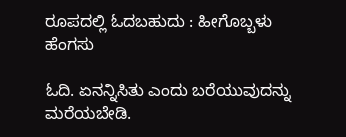ರೂಪದಲ್ಲಿ ಓದಬಹುದು : ಹೀಗೊಬ್ಬಳು ಹೆಂಗಸು

ಓದಿ. ಏನನ್ನಿಸಿತು ಎಂದು ಬರೆಯುವುದನ್ನು ಮರೆಯಬೇಡಿ.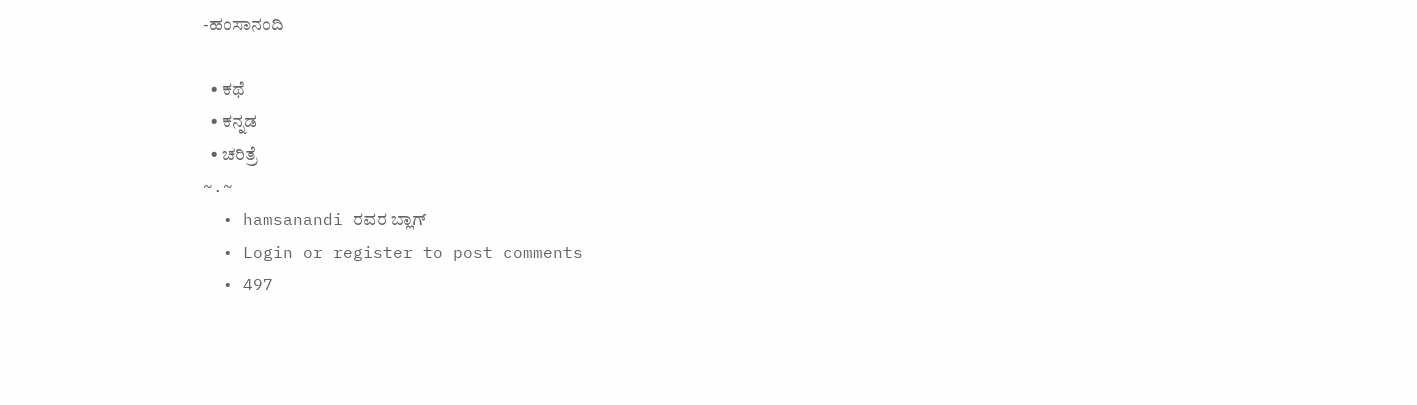-ಹಂಸಾನಂದಿ

  • ಕಥೆ
  • ಕನ್ನಡ
  • ಚರಿತ್ರೆ
~.~
  • hamsanandi ರವರ ಬ್ಲಾಗ್
  • Login or register to post comments
  • 497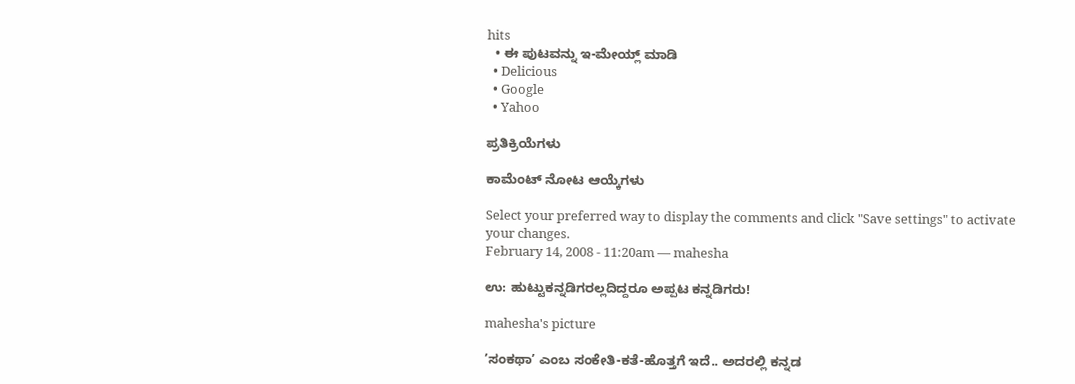hits
  • ಈ ಪುಟವನ್ನು ಇ-ಮೇಯ್ಲ್ ಮಾಡಿ
  • Delicious
  • Google
  • Yahoo

ಪ್ರತಿಕ್ರಿಯೆಗಳು

ಕಾಮೆಂಟ್ ನೋಟ ಆಯ್ಕೆಗಳು

Select your preferred way to display the comments and click "Save settings" to activate your changes.
February 14, 2008 - 11:20am — mahesha

ಉ: ಹುಟ್ಟುಕನ್ನಡಿಗರಲ್ಲದಿದ್ದರೂ ಅಪ್ಪಟ ಕನ್ನಡಿಗರು!

mahesha's picture

’ಸಂಕಥಾ’ ಎಂಬ ಸಂಕೇತಿ-ಕತೆ-ಹೊತ್ತಗೆ ಇದೆ.. ಅದರಲ್ಲಿ ಕನ್ನಡ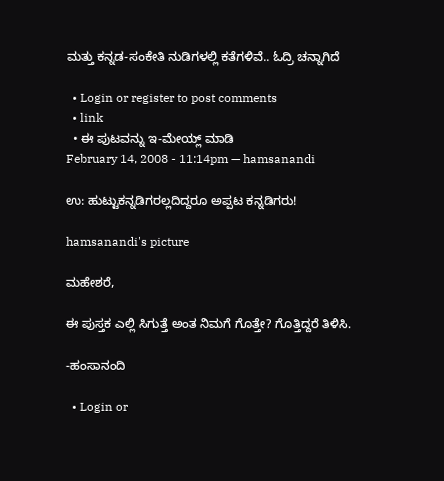ಮತ್ತು ಕನ್ನಡ-ಸಂಕೇತಿ ನುಡಿಗಳಲ್ಲಿ ಕತೆಗಳಿವೆ.. ಓದ್ರಿ ಚನ್ನಾಗಿದೆ

  • Login or register to post comments
  • link
  • ಈ ಪುಟವನ್ನು ಇ-ಮೇಯ್ಲ್ ಮಾಡಿ
February 14, 2008 - 11:14pm — hamsanandi

ಉ: ಹುಟ್ಟುಕನ್ನಡಿಗರಲ್ಲದಿದ್ದರೂ ಅಪ್ಪಟ ಕನ್ನಡಿಗರು!

hamsanandi's picture

ಮಹೇಶರೆ,

ಈ ಪುಸ್ತಕ ಎಲ್ಲಿ ಸಿಗುತ್ತೆ ಅಂತ ನಿಮಗೆ ಗೊತ್ತೇ? ಗೊತ್ತಿದ್ದರೆ ತಿಳಿಸಿ.

-ಹಂಸಾನಂದಿ

  • Login or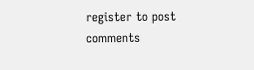register to post comments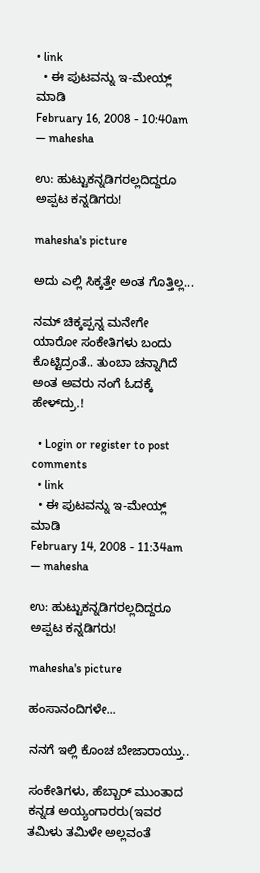• link
  • ಈ ಪುಟವನ್ನು ಇ-ಮೇಯ್ಲ್ ಮಾಡಿ
February 16, 2008 - 10:40am — mahesha

ಉ: ಹುಟ್ಟುಕನ್ನಡಿಗರಲ್ಲದಿದ್ದರೂ ಅಪ್ಪಟ ಕನ್ನಡಿಗರು!

mahesha's picture

ಅದು ಎಲ್ಲಿ ಸಿಕ್ಕತ್ತೇ ಅಂತ ಗೊತ್ತಿಲ್ಲ...

ನಮ್ ಚಿಕ್ಕಪ್ಪನ್ನ ಮನೇಗೇ ಯಾರೋ ಸಂಕೇತಿಗಳು ಬಂದು ಕೊಟ್ಟಿದ್ರಂತೆ.. ತುಂಬಾ ಚನ್ನಾಗಿದೆ ಅಂತ ಅವರು ನಂಗೆ ಓದಕ್ಕೆ ಹೇಳ್‌ದ್ರು.!

  • Login or register to post comments
  • link
  • ಈ ಪುಟವನ್ನು ಇ-ಮೇಯ್ಲ್ ಮಾಡಿ
February 14, 2008 - 11:34am — mahesha

ಉ: ಹುಟ್ಟುಕನ್ನಡಿಗರಲ್ಲದಿದ್ದರೂ ಅಪ್ಪಟ ಕನ್ನಡಿಗರು!

mahesha's picture

ಹಂಸಾನಂದಿಗಳೇ...

ನನಗೆ ಇಲ್ಲಿ ಕೊಂಚ ಬೇಜಾರಾಯ್ತು..

ಸಂಕೇತಿಗಳು, ಹೆಬ್ಬಾರ್‍ ಮುಂತಾದ ಕನ್ನಡ ಅಯ್ಯಂಗಾರರು(ಇವರ ತಮಿಳು ತಮಿಳೇ ಅಲ್ಲವಂತೆ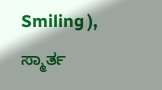Smiling ), ಸ್ಮಾರ್ತ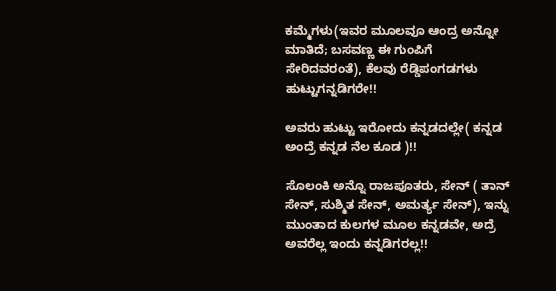ಕಮ್ಮೆಗಳು(ಇವರ ಮೂಲವೂ ಆಂದ್ರ ಅನ್ನೋ ಮಾತಿದೆ; ಬಸವಣ್ಣ ಈ ಗುಂಪಿಗೆ ಸೇರಿದವರಂತೆ), ಕೆಲವು ರೆಡ್ಡಿಪಂಗಡಗಳು ಹುಟ್ಟುಗನ್ನಡಿಗರೇ!!

ಅವರು ಹುಟ್ಟು ಇರೋದು ಕನ್ನಡದಲ್ಲೇ( ಕನ್ನಡ ಅಂದ್ರೆ ಕನ್ನಡ ನೆಲ ಕೂಡ )!!

ಸೊಲಂಕಿ ಅನ್ನೊ ರಾಜಪೂತರು, ಸೇನ್ ( ತಾನ್ ಸೇನ್, ಸುಶ್ಮಿತ ಸೇನ್, ಅಮರ್ತ್ಯ ಸೇನ್), ಇನ್ನು ಮುಂತಾದ ಕುಲಗಳ ಮೂಲ ಕನ್ನಡವೇ, ಅದ್ರೆ ಅವರೆಲ್ಲ ಇಂದು ಕನ್ನಡಿಗರಲ್ಲ!!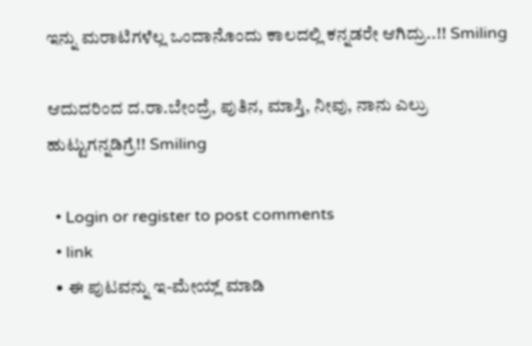ಇನ್ನು ಮರಾಟಿಗಳೆಲ್ಲ ಒಂದಾನೊಂದು ಕಾಲದಲ್ಲಿ ಕನ್ನಡರೇ ಆಗಿದ್ರು..!! Smiling

ಆದುದರಿಂದ ದ.ರಾ.ಬೇಂದ್ರೆ, ಪುತಿನ, ಮಾಸ್ತಿ, ನೀವು, ನಾನು ಎಲ್ರು ಹುಟ್ಟುಗನ್ನಡಿಗ್ರೆ!! Smiling

  • Login or register to post comments
  • link
  • ಈ ಪುಟವನ್ನು ಇ-ಮೇಯ್ಲ್ ಮಾಡಿ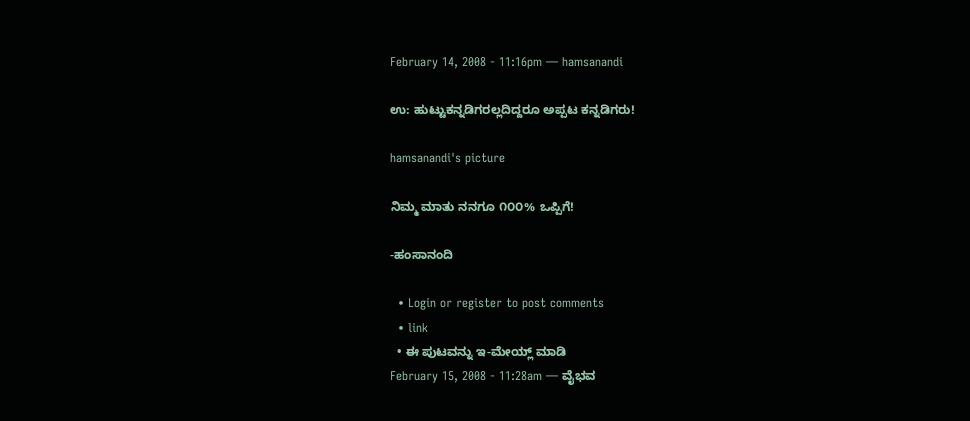February 14, 2008 - 11:16pm — hamsanandi

ಉ: ಹುಟ್ಟುಕನ್ನಡಿಗರಲ್ಲದಿದ್ದರೂ ಅಪ್ಪಟ ಕನ್ನಡಿಗರು!

hamsanandi's picture

ನಿಮ್ಮ ಮಾತು ನನಗೂ ೧೦೦% ಒಪ್ಪಿಗೆ!

-ಹಂಸಾನಂದಿ

  • Login or register to post comments
  • link
  • ಈ ಪುಟವನ್ನು ಇ-ಮೇಯ್ಲ್ ಮಾಡಿ
February 15, 2008 - 11:28am — ವೈಭವ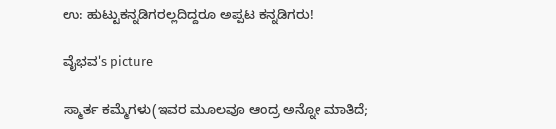ಉ: ಹುಟ್ಟುಕನ್ನಡಿಗರಲ್ಲದಿದ್ದರೂ ಅಪ್ಪಟ ಕನ್ನಡಿಗರು!

ವೈಭವ's picture

ಸ್ಮಾರ್ತ ಕಮ್ಮೆಗಳು(ಇವರ ಮೂಲವೂ ಆಂದ್ರ ಅನ್ನೋ ಮಾತಿದೆ;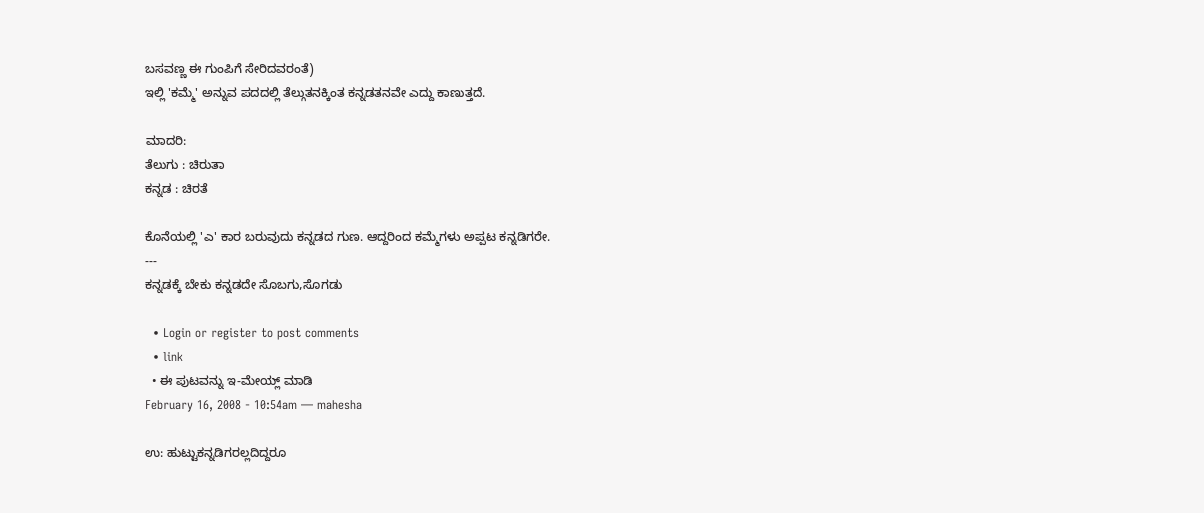ಬಸವಣ್ಣ ಈ ಗುಂಪಿಗೆ ಸೇರಿದವರಂತೆ)
ಇಲ್ಲಿ 'ಕಮ್ಮೆ' ಅನ್ನುವ ಪದದಲ್ಲಿ ತೆಲ್ಗುತನಕ್ಕಿಂತ ಕನ್ನಡತನವೇ ಎದ್ದು ಕಾಣುತ್ತದೆ.

ಮಾದರಿ:
ತೆಲುಗು : ಚಿರುತಾ
ಕನ್ನಡ : ಚಿರತೆ

ಕೊನೆಯಲ್ಲಿ 'ಎ' ಕಾರ ಬರುವುದು ಕನ್ನಡದ ಗುಣ. ಆದ್ದರಿಂದ ಕಮ್ಮೆಗಳು ಅಪ್ಪಟ ಕನ್ನಡಿಗರೇ.
---
ಕನ್ನಡಕ್ಕೆ ಬೇಕು ಕನ್ನಡದೇ ಸೊಬಗು,ಸೊಗಡು

  • Login or register to post comments
  • link
  • ಈ ಪುಟವನ್ನು ಇ-ಮೇಯ್ಲ್ ಮಾಡಿ
February 16, 2008 - 10:54am — mahesha

ಉ: ಹುಟ್ಟುಕನ್ನಡಿಗರಲ್ಲದಿದ್ದರೂ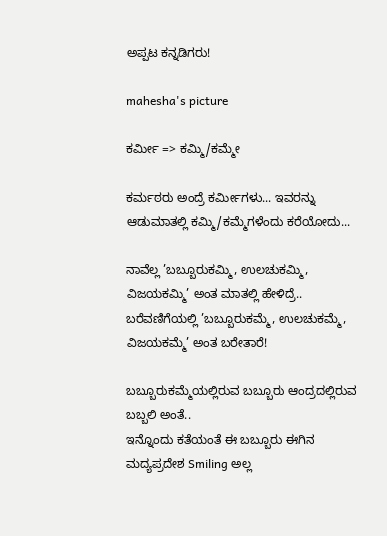ಅಪ್ಪಟ ಕನ್ನಡಿಗರು!

mahesha's picture

ಕರ್ಮೀ => ಕಮ್ಮಿ/ಕಮ್ಮೇ

ಕರ್ಮಠರು ಅಂದ್ರೆ ಕರ್ಮೀಗಳು... ಇವರನ್ನು ಆಡುಮಾತಲ್ಲಿ ಕಮ್ಮಿ/ಕಮ್ಮೆಗಳೆಂದು ಕರೆಯೋದು...

ನಾವೆಲ್ಲ ’ಬಬ್ಬೂರುಕಮ್ಮಿ, ಉಲಚುಕಮ್ಮಿ, ವಿಜಯಕಮ್ಮಿ’ ಅಂತ ಮಾತಲ್ಲಿ ಹೇಳಿದ್ರೆ.. ಬರೆವಣಿಗೆಯಲ್ಲಿ ’ಬಬ್ಬೂರುಕಮ್ಮೆ, ಉಲಚುಕಮ್ಮೆ, ವಿಜಯಕಮ್ಮೆ’ ಅಂತ ಬರೇತಾರೆ!

ಬಬ್ಬೂರುಕಮ್ಮೆಯಲ್ಲಿರುವ ಬಬ್ಬೂರು ಆಂದ್ರದಲ್ಲಿರುವ ಬಬ್ಬಲಿ ಅಂತೆ..
ಇನ್ನೊಂದು ಕತೆಯಂತೆ ಈ ಬಬ್ಬೂರು ಈಗಿನ ಮದ್ಯಪ್ರದೇಶ Smiling ಅಲ್ಲ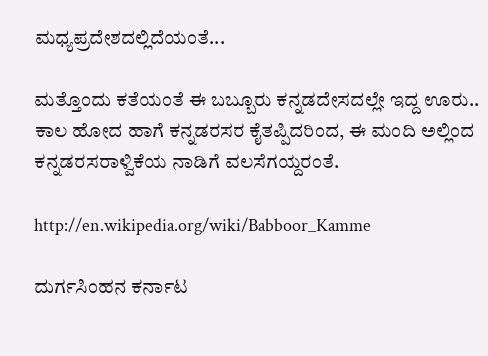ಮಧ್ಯಪ್ರದೇಶದಲ್ಲಿದೆಯಂತೆ...

ಮತ್ತೊಂದು ಕತೆಯಂತೆ ಈ ಬಬ್ಬೂರು ಕನ್ನಡದೇಸದಲ್ಲೇ ಇದ್ದ ಊರು.. ಕಾಲ ಹೋದ ಹಾಗೆ ಕನ್ನಡರಸರ ಕೈತಪ್ಪಿದರಿಂದ, ಈ ಮಂದಿ ಅಲ್ಲಿಂದ ಕನ್ನಡರಸರಾಳ್ವಿಕೆಯ ನಾಡಿಗೆ ವಲಸೆಗಯ್ದರಂತೆ.

http://en.wikipedia.org/wiki/Babboor_Kamme

ದುರ್ಗಸಿಂಹನ ಕರ್ನಾಟ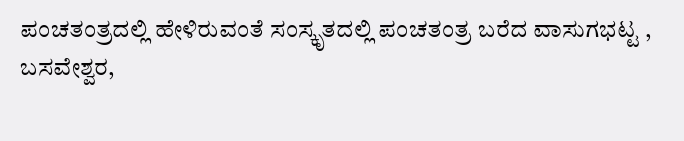ಪಂಚತಂತ್ರದಲ್ಲಿ ಹೇಳಿರುವಂತೆ ಸಂಸ್ಕೃತದಲ್ಲಿ ಪಂಚತಂತ್ರ ಬರೆದ ವಾಸುಗಭಟ್ಟ ,
ಬಸವೇಶ್ವರ,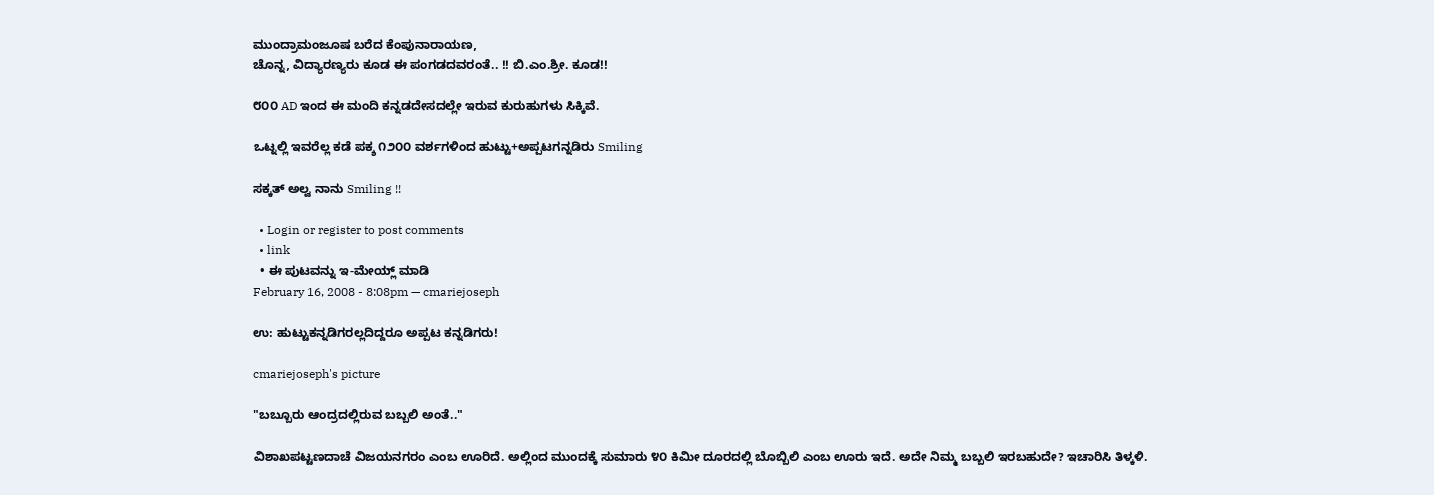ಮುಂದ್ರಾಮಂಜೂಷ ಬರೆದ ಕೆಂಪುನಾರಾಯಣ,
ಚೊನ್ನ, ವಿದ್ಯಾರಣ್ಯರು ಕೂಡ ಈ ಪಂಗಡದವರಂತೆ.. !! ಬಿ.ಎಂ.ಶ್ರೀ. ಕೂಡ!!

೮೦೦ AD ಇಂದ ಈ ಮಂದಿ ಕನ್ನಡದೇಸದಲ್ಲೇ ಇರುವ ಕುರುಹುಗಳು ಸಿಕ್ಕಿವೆ.

ಒಟ್ನಲ್ಲಿ ಇವರೆಲ್ಲ ಕಡೆ ಪಕ್ಶ ೧೨೦೦ ವರ್ಶಗಳಿಂದ ಹುಟ್ಟು+ಅಪ್ಪಟಗನ್ನಡಿರು Smiling

ಸಕ್ಕತ್ ಅಲ್ವ ನಾನು Smiling !!

  • Login or register to post comments
  • link
  • ಈ ಪುಟವನ್ನು ಇ-ಮೇಯ್ಲ್ ಮಾಡಿ
February 16, 2008 - 8:08pm — cmariejoseph

ಉ: ಹುಟ್ಟುಕನ್ನಡಿಗರಲ್ಲದಿದ್ದರೂ ಅಪ್ಪಟ ಕನ್ನಡಿಗರು!

cmariejoseph's picture

"ಬಬ್ಬೂರು ಆಂದ್ರದಲ್ಲಿರುವ ಬಬ್ಬಲಿ ಅಂತೆ.."

ವಿಶಾಖಪಟ್ಟಣದಾಚೆ ವಿಜಯನಗರಂ ಎಂಬ ಊರಿದೆ. ಅಲ್ಲಿಂದ ಮುಂದಕ್ಕೆ ಸುಮಾರು ೪೦ ಕಿಮೀ ದೂರದಲ್ಲಿ ಬೊಬ್ಬಿಲಿ ಎಂಬ ಊರು ಇದೆ. ಅದೇ ನಿಮ್ಮ ಬಬ್ಬಲಿ ಇರಬಹುದೇ? ಇಚಾರಿಸಿ ತಿಳ್ಕಳಿ.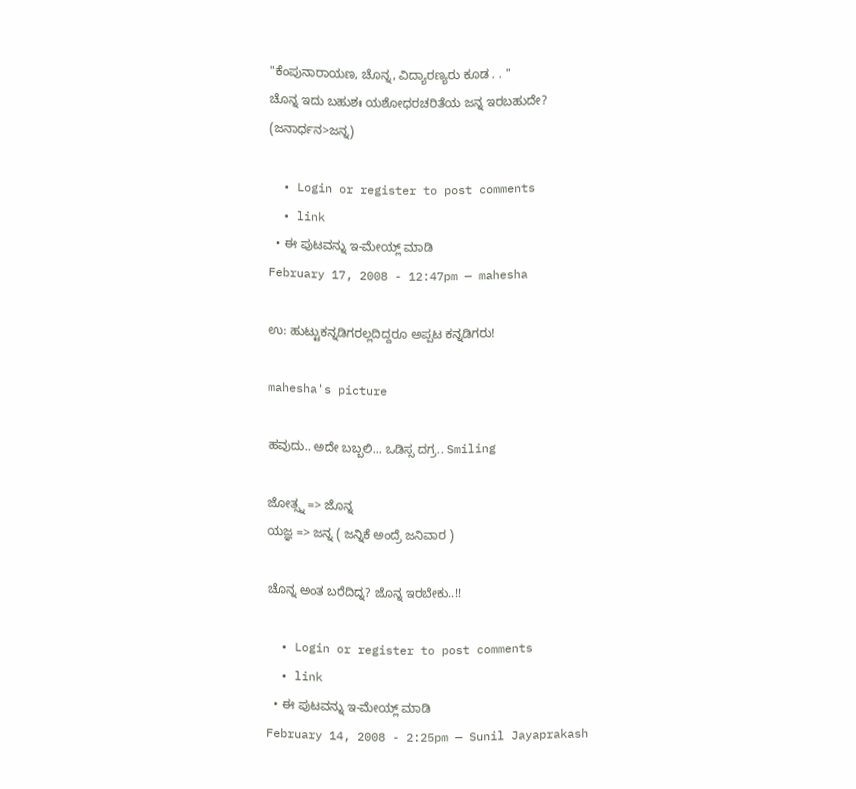"ಕೆಂಪುನಾರಾಯಣ, ಚೊನ್ನ, ವಿದ್ಯಾರಣ್ಯರು ಕೂಡ . . "
ಚೊನ್ನ ಇದು ಬಹುಶಃ ಯಶೋಧರಚರಿತೆಯ ಜನ್ನ ಇರಬಹುದೇ?
(ಜನಾರ್ಧನ>ಜನ್ನ)

  • Login or register to post comments
  • link
  • ಈ ಪುಟವನ್ನು ಇ-ಮೇಯ್ಲ್ ಮಾಡಿ
February 17, 2008 - 12:47pm — mahesha

ಉ: ಹುಟ್ಟುಕನ್ನಡಿಗರಲ್ಲದಿದ್ದರೂ ಅಪ್ಪಟ ಕನ್ನಡಿಗರು!

mahesha's picture

ಹವುದು.. ಅದೇ ಬಬ್ಬಲಿ... ಒಡಿಸ್ಸ ದಗ್ರ.. Smiling

ಜೋತ್ಸ್ನ => ಜೊನ್ನ
ಯಜ್ಞ => ಜನ್ನ ( ಜನ್ನಿಕೆ ಅಂದ್ರೆ ಜನಿವಾರ )

ಚೊನ್ನ ಅಂತ ಬರೆದಿದ್ನ? ಜೊನ್ನ ಇರಬೇಕು..!!

  • Login or register to post comments
  • link
  • ಈ ಪುಟವನ್ನು ಇ-ಮೇಯ್ಲ್ ಮಾಡಿ
February 14, 2008 - 2:25pm — Sunil Jayaprakash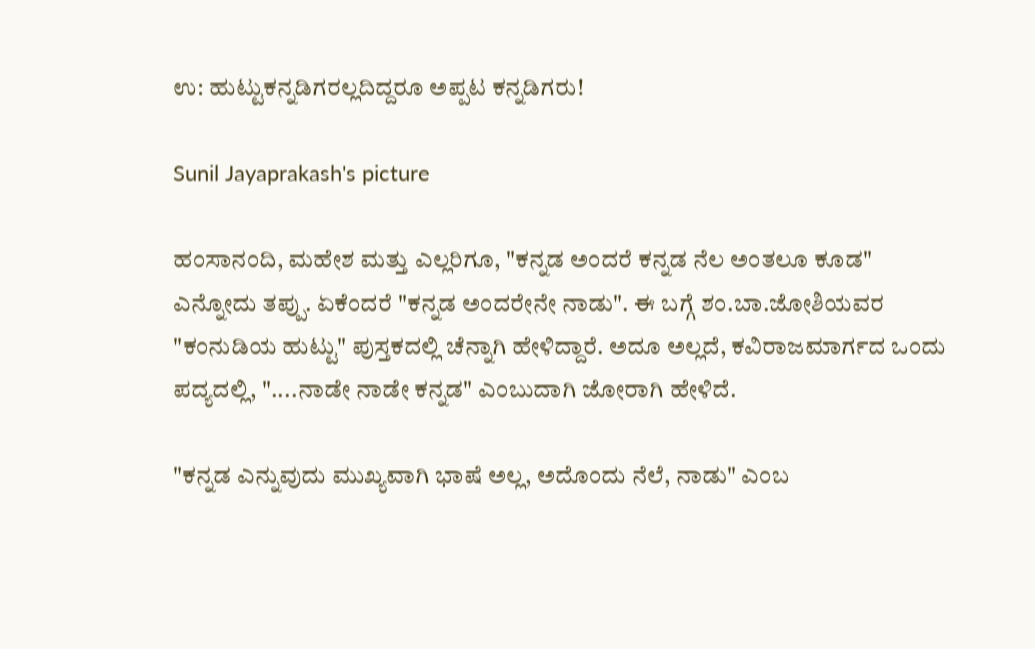ಉ: ಹುಟ್ಟುಕನ್ನಡಿಗರಲ್ಲದಿದ್ದರೂ ಅಪ್ಪಟ ಕನ್ನಡಿಗರು!

Sunil Jayaprakash's picture

ಹಂಸಾನಂದಿ, ಮಹೇಶ ಮತ್ತು ಎಲ್ಲರಿಗೂ, "ಕನ್ನಡ ಅಂದರೆ ಕನ್ನಡ ನೆಲ ಅಂತಲೂ ಕೂಡ" ಎನ್ನೋದು ತಪ್ಪು. ಏಕೆಂದರೆ "ಕನ್ನಡ ಅಂದರೇನೇ ನಾಡು". ಈ ಬಗ್ಗೆ ಶಂ.ಬಾ.ಜೋಶಿಯವರ "ಕಂನುಡಿಯ ಹುಟ್ಟು" ಪುಸ್ತಕದಲ್ಲಿ ಚೆನ್ನಾಗಿ ಹೇಳಿದ್ದಾರೆ. ಅದೂ ಅಲ್ಲದೆ, ಕವಿರಾಜಮಾರ್ಗದ ಒಂದು ಪದ್ಯದಲ್ಲಿ, "....ನಾಡೇ ನಾಡೇ ಕನ್ನಡ" ಎಂಬುದಾಗಿ ಜೋರಾಗಿ ಹೇಳಿದೆ.

"ಕನ್ನಡ ಎನ್ನುವುದು ಮುಖ್ಯವಾಗಿ ಭಾಷೆ ಅಲ್ಲ, ಅದೊಂದು ನೆಲೆ, ನಾಡು" ಎಂಬ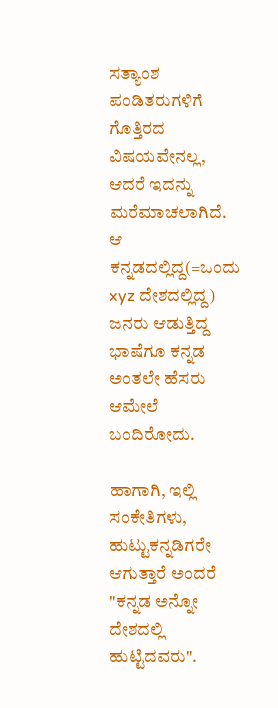ಸತ್ಯಾಂಶ ಪಂಡಿತರುಗಳಿಗೆ ಗೊತ್ತಿರದ ವಿಷಯವೇನಲ್ಲ, ಆದರೆ ಇದನ್ನು ಮರೆಮಾಚಲಾಗಿದೆ. ಆ ಕನ್ನಡದಲ್ಲಿದ್ದ(=ಒಂದು xyz ದೇಶದಲ್ಲಿದ್ದ) ಜನರು ಆಡುತ್ತಿದ್ದ ಭಾಷೆಗೂ ಕನ್ನಡ ಅಂತಲೇ ಹೆಸರು ಆಮೇಲೆ ಬಂದಿರೋದು.

ಹಾಗಾಗಿ, ಇಲ್ಲಿ ಸಂಕೇತಿಗಳು, ಹುಟ್ಟುಕನ್ನಡಿಗರೇ ಆಗುತ್ತಾರೆ ಅಂದರೆ "ಕನ್ನಡ ಅನ್ನೋ ದೇಶದಲ್ಲಿ ಹುಟ್ಟಿದವರು".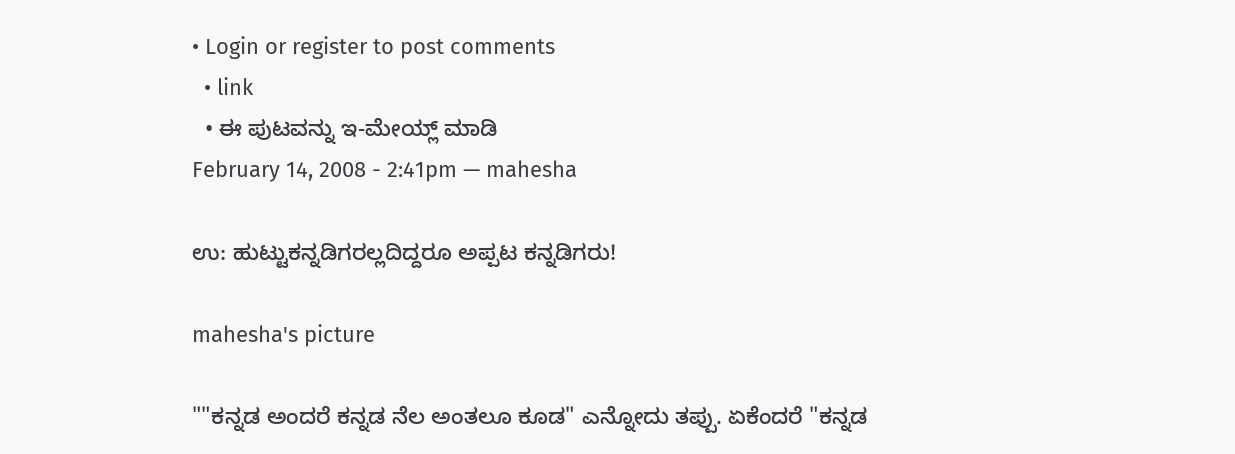• Login or register to post comments
  • link
  • ಈ ಪುಟವನ್ನು ಇ-ಮೇಯ್ಲ್ ಮಾಡಿ
February 14, 2008 - 2:41pm — mahesha

ಉ: ಹುಟ್ಟುಕನ್ನಡಿಗರಲ್ಲದಿದ್ದರೂ ಅಪ್ಪಟ ಕನ್ನಡಿಗರು!

mahesha's picture

""ಕನ್ನಡ ಅಂದರೆ ಕನ್ನಡ ನೆಲ ಅಂತಲೂ ಕೂಡ" ಎನ್ನೋದು ತಪ್ಪು. ಏಕೆಂದರೆ "ಕನ್ನಡ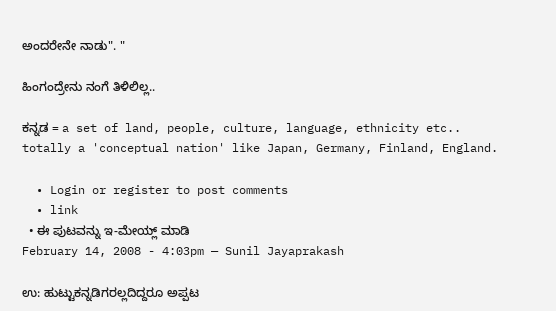ಅಂದರೇನೇ ನಾಡು". "

ಹಿಂಗಂದ್ರೇನು ನಂಗೆ ತಿಳಿಲಿಲ್ಲ..

ಕನ್ನಡ = a set of land, people, culture, language, ethnicity etc.. totally a 'conceptual nation' like Japan, Germany, Finland, England.

  • Login or register to post comments
  • link
  • ಈ ಪುಟವನ್ನು ಇ-ಮೇಯ್ಲ್ ಮಾಡಿ
February 14, 2008 - 4:03pm — Sunil Jayaprakash

ಉ: ಹುಟ್ಟುಕನ್ನಡಿಗರಲ್ಲದಿದ್ದರೂ ಅಪ್ಪಟ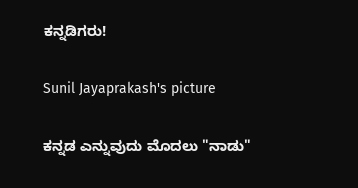ಕನ್ನಡಿಗರು!

Sunil Jayaprakash's picture

ಕನ್ನಡ ಎನ್ನುವುದು ಮೊದಲು "ನಾಡು"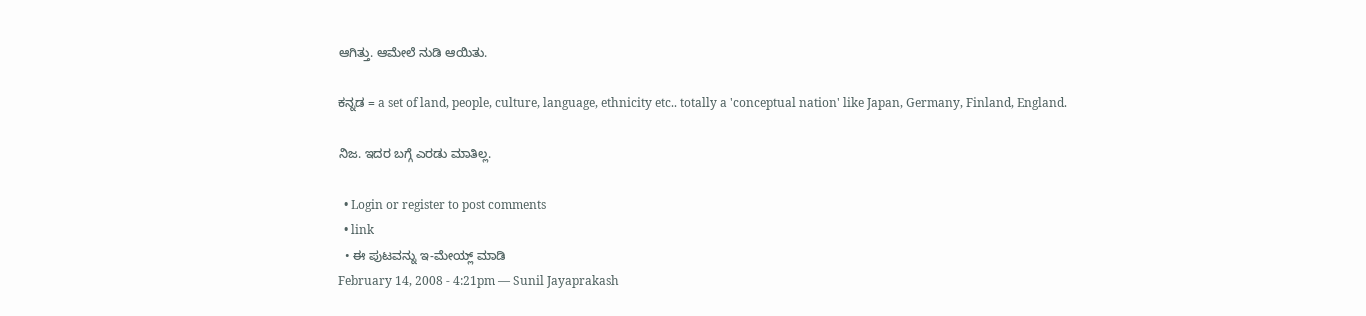ಆಗಿತ್ತು. ಆಮೇಲೆ ನುಡಿ ಆಯಿತು.

ಕನ್ನಡ = a set of land, people, culture, language, ethnicity etc.. totally a 'conceptual nation' like Japan, Germany, Finland, England.

ನಿಜ. ಇದರ ಬಗ್ಗೆ ಎರಡು ಮಾತಿಲ್ಲ.

  • Login or register to post comments
  • link
  • ಈ ಪುಟವನ್ನು ಇ-ಮೇಯ್ಲ್ ಮಾಡಿ
February 14, 2008 - 4:21pm — Sunil Jayaprakash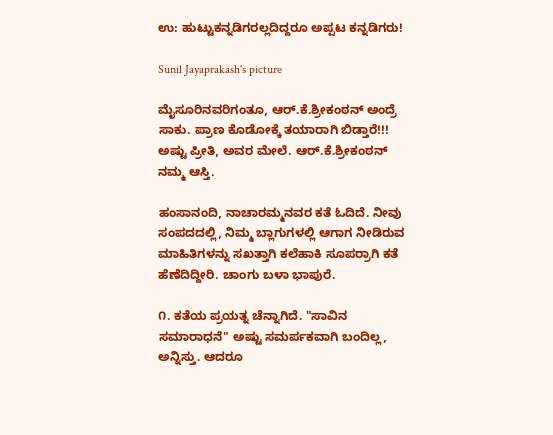ಉ: ಹುಟ್ಟುಕನ್ನಡಿಗರಲ್ಲದಿದ್ದರೂ ಅಪ್ಪಟ ಕನ್ನಡಿಗರು!

Sunil Jayaprakash's picture

ಮೈಸೂರಿನವರಿಗಂತೂ, ಆರ್.ಕೆ.ಶ್ರೀಕಂಠನ್ ಅಂದ್ರೆ ಸಾಕು. ಪ್ರಾಣ ಕೊಡೋಕ್ಕೆ ತಯಾರಾಗಿ ಬಿಡ್ತಾರೆ!!! ಅಷ್ಟು ಪ್ರೀತಿ, ಅವರ ಮೇಲೆ. ಆರ್.ಕೆ.ಶ್ರೀಕಂಠನ್ ನಮ್ಮ ಆಸ್ತಿ.

ಹಂಸಾನಂದಿ, ನಾಚಾರಮ್ಮನವರ ಕತೆ ಓದಿದೆ. ನೀವು ಸಂಪದದಲ್ಲಿ, ನಿಮ್ಮ ಬ್ಲಾಗುಗಳಲ್ಲಿ ಆಗಾಗ ನೀಡಿರುವ ಮಾಹಿತಿಗಳನ್ನು ಸಖತ್ತಾಗಿ ಕಲೆಹಾಕಿ ಸೂಪರ್ರಾಗಿ ಕತೆ ಹೆಣೆದಿದ್ದೀರಿ. ಚಾಂಗು ಬಳಾ ಭಾಪುರೆ.

೧. ಕತೆಯ ಪ್ರಯತ್ನ ಚೆನ್ನಾಗಿದೆ. "ಸಾವಿನ ಸಮಾರಾಧನೆ" ಅಷ್ಟು ಸಮರ್ಪಕವಾಗಿ ಬಂದಿಲ್ಲ, ಅನ್ನಿಸ್ತು. ಆದರೂ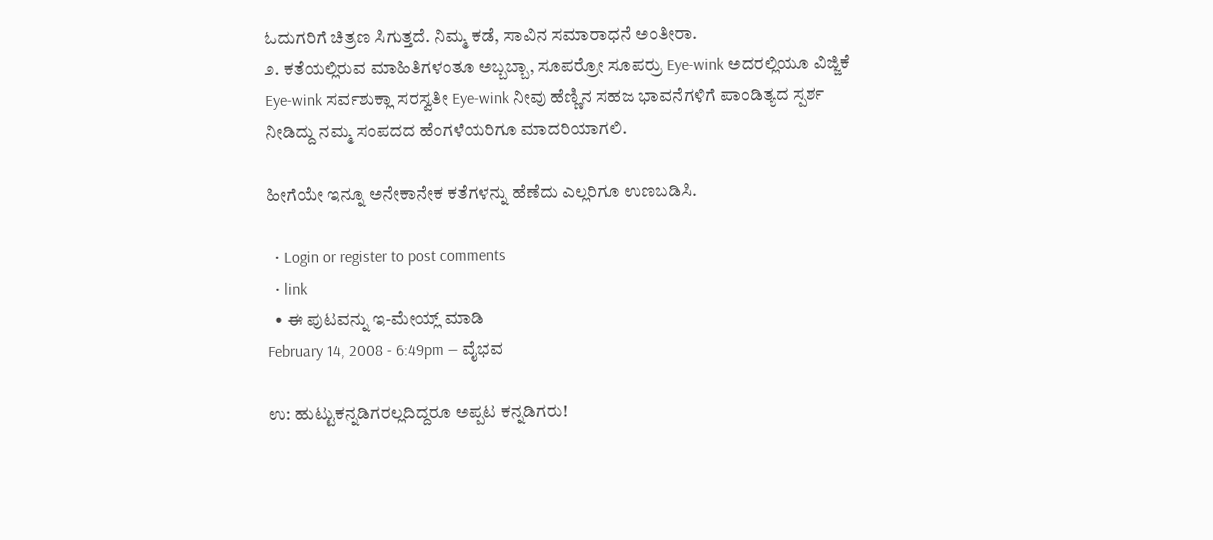ಓದುಗರಿಗೆ ಚಿತ್ರಣ ಸಿಗುತ್ತದೆ. ನಿಮ್ಮ ಕಡೆ, ಸಾವಿನ ಸಮಾರಾಧನೆ ಅಂತೀರಾ.
೨. ಕತೆಯಲ್ಲಿರುವ ಮಾಹಿತಿಗಳಂತೂ ಅಬ್ಬಬ್ಬಾ, ಸೂಪರ್ರೋ ಸೂಪರ್ರು Eye-wink ಅದರಲ್ಲಿಯೂ ವಿಜ್ಜಿಕೆ Eye-wink ಸರ್ವಶುಕ್ಲಾ ಸರಸ್ವತೀ Eye-wink ನೀವು ಹೆಣ್ಣಿನ ಸಹಜ ಭಾವನೆಗಳಿಗೆ ಪಾಂಡಿತ್ಯದ ಸ್ಪರ್ಶ ನೀಡಿದ್ದು ನಮ್ಮ ಸಂಪದದ ಹೆಂಗಳೆಯರಿಗೂ ಮಾದರಿಯಾಗಲಿ.

ಹೀಗೆಯೇ ಇನ್ನೂ ಅನೇಕಾನೇಕ ಕತೆಗಳನ್ನು ಹೆಣೆದು ಎಲ್ಲರಿಗೂ ಉಣಬಡಿಸಿ.

  • Login or register to post comments
  • link
  • ಈ ಪುಟವನ್ನು ಇ-ಮೇಯ್ಲ್ ಮಾಡಿ
February 14, 2008 - 6:49pm — ವೈಭವ

ಉ: ಹುಟ್ಟುಕನ್ನಡಿಗರಲ್ಲದಿದ್ದರೂ ಅಪ್ಪಟ ಕನ್ನಡಿಗರು!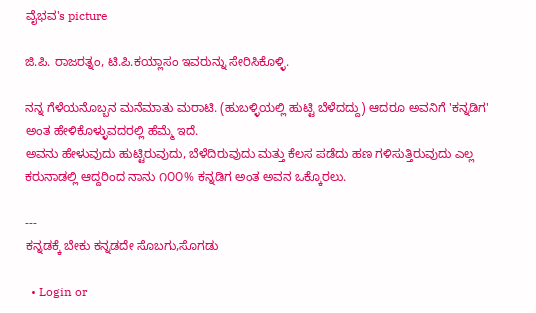ವೈಭವ's picture

ಜಿ.ಪಿ. ರಾಜರತ್ನಂ, ಟಿ.ಪಿ.ಕಯ್ಲಾಸಂ ಇವರುನ್ನು ಸೇರಿಸಿಕೊಳ್ಳಿ.

ನನ್ನ ಗೆಳೆಯನೊಬ್ಬನ ಮನೆಮಾತು ಮರಾಟಿ. (ಹುಬಳ್ಳಿಯಲ್ಲಿ ಹುಟ್ಟಿ ಬೆಳೆದದ್ದು) ಆದರೂ ಅವನಿಗೆ 'ಕನ್ನಡಿಗ' ಅಂತ ಹೇಳಿಕೊಳ್ಳುವದರಲ್ಲಿ ಹೆಮ್ಮೆ ಇದೆ.
ಅವನು ಹೇಳುವುದು ಹುಟ್ಟಿರುವುದು, ಬೆಳೆದಿರುವುದು ಮತ್ತು ಕೆಲಸ ಪಡೆದು ಹಣ ಗಳಿಸುತ್ತಿರುವುದು ಎಲ್ಲ ಕರುನಾಡಲ್ಲಿ ಆದ್ದರಿಂದ ನಾನು ೧೦೦% ಕನ್ನಡಿಗ ಅಂತ ಅವನ ಒಕ್ಕೊರಲು.

---
ಕನ್ನಡಕ್ಕೆ ಬೇಕು ಕನ್ನಡದೇ ಸೊಬಗು,ಸೊಗಡು

  • Login or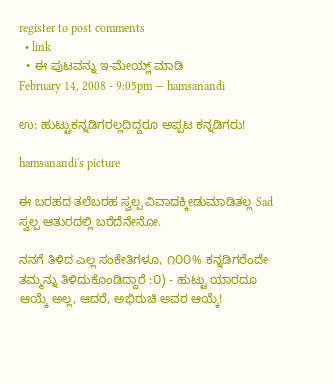register to post comments
  • link
  • ಈ ಪುಟವನ್ನು ಇ-ಮೇಯ್ಲ್ ಮಾಡಿ
February 14, 2008 - 9:05pm — hamsanandi

ಉ: ಹುಟ್ಟುಕನ್ನಡಿಗರಲ್ಲದಿದ್ದರೂ ಅಪ್ಪಟ ಕನ್ನಡಿಗರು!

hamsanandi's picture

ಈ ಬರಹದ ತಲೆಬರಹ ಸ್ವಲ್ಪ ವಿವಾದಕ್ಕೀಡುಮಾಡಿತಲ್ಲ Sad ಸ್ವಲ್ಪ ಆತುರದಲ್ಲಿ ಬರೆದೆನೇನೋ.

ನನಗೆ ತಿಳಿದ ಎಲ್ಲ ಸಂಕೇತಿಗಳೂ, ೧೦೦% ಕನ್ನಡಿಗರೆಂದೇ ತಮ್ಮನ್ನು ತಿಳಿದುಕೊಂಡಿದ್ದಾರೆ :೦) - ಹುಟ್ಟು ಯಾರದೂ ಆಯ್ಕೆ ಅಲ್ಲ, ಆದರೆ, ಅಭಿರುಚಿ ಅವರ ಆಯ್ಕೆ!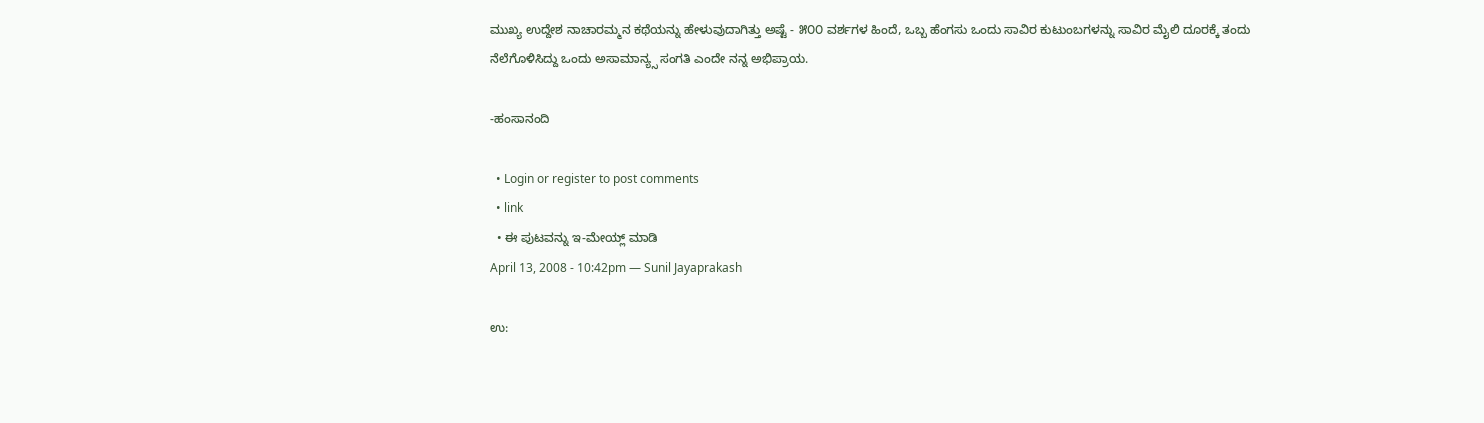ಮುಖ್ಯ ಉದ್ದೇಶ ನಾಚಾರಮ್ಮನ ಕಥೆಯನ್ನು ಹೇಳುವುದಾಗಿತ್ತು ಅಷ್ಟೆ - ೫೦೦ ವರ್ಶಗಳ ಹಿಂದೆ, ಒಬ್ಬ ಹೆಂಗಸು ಒಂದು ಸಾವಿರ ಕುಟುಂಬಗಳನ್ನು ಸಾವಿರ ಮೈಲಿ ದೂರಕ್ಕೆ ತಂದು ನೆಲೆಗೊಳಿಸಿದ್ದು ಒಂದು ಅಸಾಮಾನ್ಯ್ಸ ಸಂಗತಿ ಎಂದೇ ನನ್ನ ಅಭಿಪ್ರಾಯ.

-ಹಂಸಾನಂದಿ

  • Login or register to post comments
  • link
  • ಈ ಪುಟವನ್ನು ಇ-ಮೇಯ್ಲ್ ಮಾಡಿ
April 13, 2008 - 10:42pm — Sunil Jayaprakash

ಉ: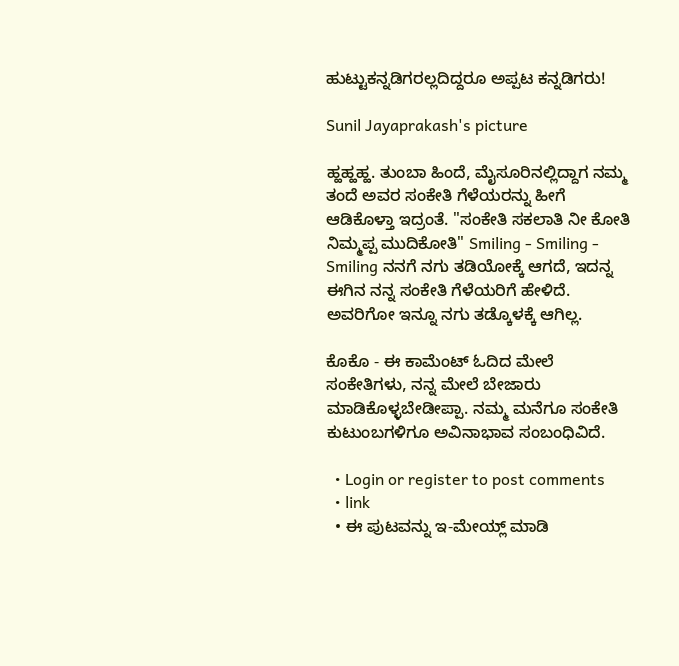ಹುಟ್ಟುಕನ್ನಡಿಗರಲ್ಲದಿದ್ದರೂ ಅಪ್ಪಟ ಕನ್ನಡಿಗರು!

Sunil Jayaprakash's picture

ಹ್ಹಹ್ಹಹ್ಹ. ತುಂಬಾ ಹಿಂದೆ, ಮೈಸೂರಿನಲ್ಲಿದ್ದಾಗ ನಮ್ಮ ತಂದೆ ಅವರ ಸಂಕೇತಿ ಗೆಳೆಯರನ್ನು ಹೀಗೆ ಆಡಿಕೊಳ್ತಾ ಇದ್ರಂತೆ. "ಸಂಕೇತಿ ಸಕಲಾತಿ ನೀ ಕೋತಿ ನಿಮ್ಮಪ್ಪ ಮುದಿಕೋತಿ" Smiling - Smiling - Smiling ನನಗೆ ನಗು ತಡಿಯೋಕ್ಕೆ ಆಗದೆ, ಇದನ್ನ ಈಗಿನ ನನ್ನ ಸಂಕೇತಿ ಗೆಳೆಯರಿಗೆ ಹೇಳಿದೆ. ಅವರಿಗೋ ಇನ್ನೂ ನಗು ತಡ್ಕೊಳಕ್ಕೆ ಆಗಿಲ್ಲ.

ಕೊಕೊ - ಈ ಕಾಮೆಂಟ್ ಓದಿದ ಮೇಲೆ ಸಂಕೇತಿಗಳು, ನನ್ನ ಮೇಲೆ ಬೇಜಾರು ಮಾಡಿಕೊಳ್ಳಬೇಡೀಪ್ಪಾ. ನಮ್ಮ ಮನೆಗೂ ಸಂಕೇತಿ ಕುಟುಂಬಗಳಿಗೂ ಅವಿನಾಭಾವ ಸಂಬಂಧಿವಿದೆ.

  • Login or register to post comments
  • link
  • ಈ ಪುಟವನ್ನು ಇ-ಮೇಯ್ಲ್ ಮಾಡಿ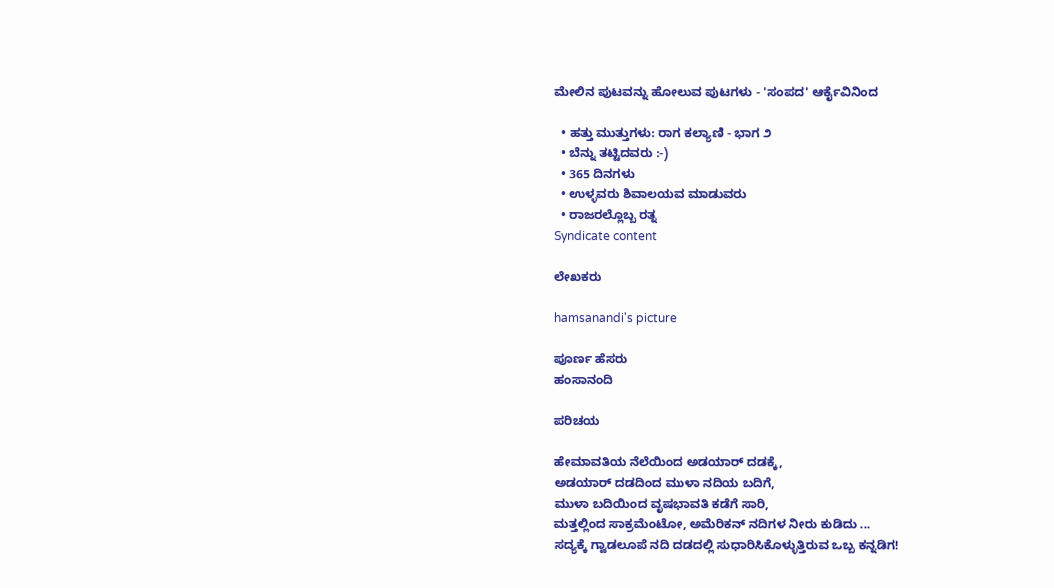ಮೇಲಿನ ಪುಟವನ್ನು ಹೋಲುವ ಪುಟಗಳು - 'ಸಂಪದ' ಆರ್ಕೈವಿನಿಂದ

  • ಹತ್ತು ಮುತ್ತುಗಳು: ರಾಗ ಕಲ್ಯಾಣಿ - ಭಾಗ ೨
  • ಬೆನ್ನು ತಟ್ಟಿದವರು :-)
  • 365 ದಿನಗಳು
  • ಉಳ್ಳವರು ಶಿವಾಲಯವ ಮಾಡುವರು
  • ರಾಜರಲ್ಲೊಬ್ಬ ರತ್ನ
Syndicate content

ಲೇಖಕರು

hamsanandi's picture

ಪೂರ್ಣ ಹೆಸರು
ಹಂಸಾನಂದಿ

ಪರಿಚಯ

ಹೇಮಾವತಿಯ ನೆಲೆಯಿಂದ ಅಡಯಾರ್ ದಡಕ್ಕೆ,
ಅಡಯಾರ್ ದಡದಿಂದ ಮುಳಾ ನದಿಯ ಬದಿಗೆ,
ಮುಳಾ ಬದಿಯಿಂದ ವೃಷಭಾವತಿ ಕಡೆಗೆ ಸಾರಿ,
ಮತ್ತಲ್ಲಿಂದ ಸಾಕ್ರಮೆಂಟೋ, ಅಮೆರಿಕನ್ ನದಿಗಳ ನೀರು ಕುಡಿದು ...
ಸದ್ಯಕ್ಕೆ ಗ್ವಾಡಲೂಪೆ ನದಿ ದಡದಲ್ಲಿ ಸುಧಾರಿಸಿಕೊಳ್ಳುತ್ತಿರುವ ಒಬ್ಬ ಕನ್ನಡಿಗ!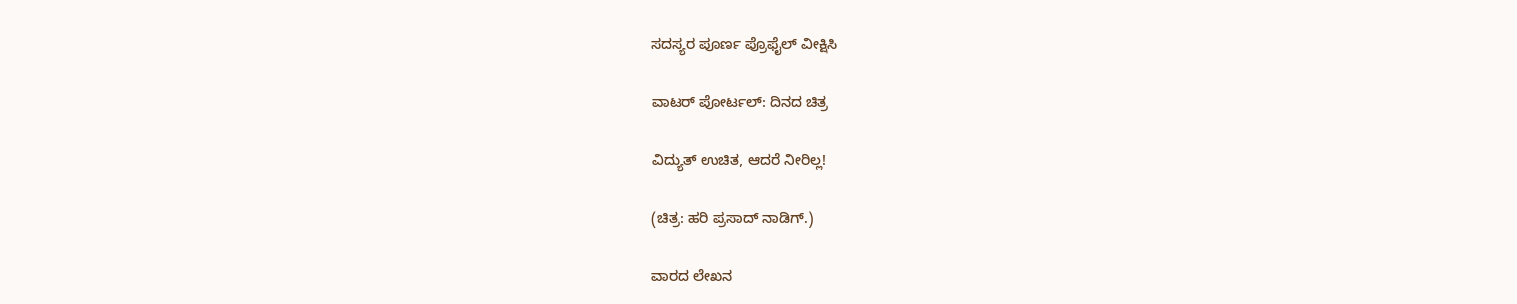ಸದಸ್ಯರ ಪೂರ್ಣ ಪ್ರೊಫೈಲ್ ವೀಕ್ಷಿಸಿ

ವಾಟರ್ ಪೋರ್ಟಲ್: ದಿನದ ಚಿತ್ರ

ವಿದ್ಯುತ್ ಉಚಿತ, ಆದರೆ ನೀರಿಲ್ಲ!

(ಚಿತ್ರ: ಹರಿ ಪ್ರಸಾದ್ ನಾಡಿಗ್.)

ವಾರದ ಲೇಖನ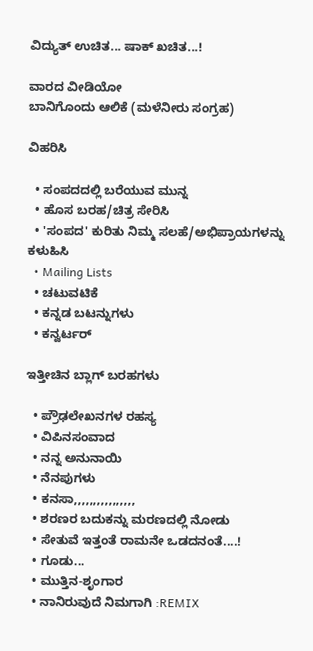ವಿದ್ಯುತ್ ಉಚಿತ... ಷಾಕ್ ಖಚಿತ...!

ವಾರದ ವೀಡಿಯೋ
ಬಾನಿಗೊಂದು ಆಲಿಕೆ (ಮಳೆನೀರು ಸಂಗ್ರಹ)

ವಿಹರಿಸಿ

  • ಸಂಪದದಲ್ಲಿ ಬರೆಯುವ ಮುನ್ನ
  • ಹೊಸ ಬರಹ/ಚಿತ್ರ ಸೇರಿಸಿ
  • 'ಸಂಪದ' ಕುರಿತು ನಿಮ್ಮ ಸಲಹೆ/ಅಭಿಪ್ರಾಯಗಳನ್ನು ಕಳುಹಿಸಿ
  • Mailing Lists
  • ಚಟುವಟಿಕೆ
  • ಕನ್ನಡ ಬಟನ್ನುಗಳು
  • ಕನ್ವರ್ಟರ್

ಇತ್ತೀಚಿನ ಬ್ಲಾಗ್ ಬರಹಗಳು

  • ಪ್ರೌಢಲೇಖನಗಳ ರಹಸ್ಯ
  • ವಿಪಿನಸಂವಾದ
  • ನನ್ನ ಅನುನಾಯಿ
  • ನೆನಪುಗಳು
  • ಕನಸಾ,,,,,,,,,,,,,,,,
  • ಶರಣರ ಬದುಕನ್ನು ಮರಣದಲ್ಲಿ ನೋಡು
  • ಸೇತುವೆ ಇತ್ತಂತೆ ರಾಮನೇ ಒಡದನಂತೆ....!
  • ಗೂಡು...
  • ಮುತ್ತಿನ-ಶೃಂಗಾರ
  • ನಾನಿರುವುದೆ ನಿಮಗಾಗಿ :REMIX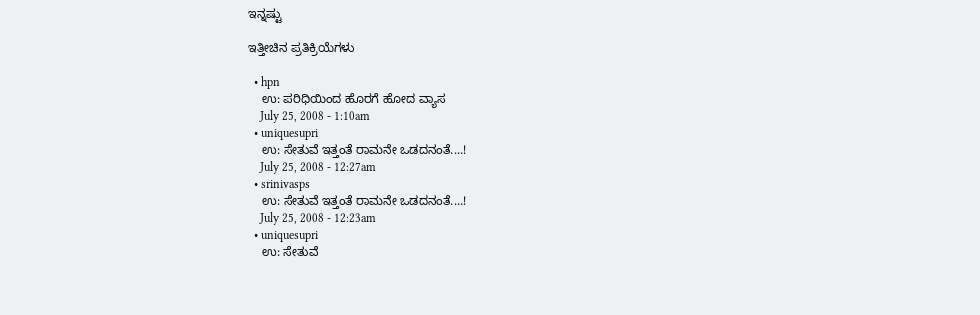ಇನ್ನಷ್ಟು

ಇತ್ತೀಚಿನ ಪ್ರತಿಕ್ರಿಯೆಗಳು

  • hpn
    ಉ: ಪರಿಧಿಯಿಂದ ಹೊರಗೆ ಹೋದ ವ್ಯಾಸ
    July 25, 2008 - 1:10am
  • uniquesupri
    ಉ: ಸೇತುವೆ ಇತ್ತಂತೆ ರಾಮನೇ ಒಡದನಂತೆ....!
    July 25, 2008 - 12:27am
  • srinivasps
    ಉ: ಸೇತುವೆ ಇತ್ತಂತೆ ರಾಮನೇ ಒಡದನಂತೆ....!
    July 25, 2008 - 12:23am
  • uniquesupri
    ಉ: ಸೇತುವೆ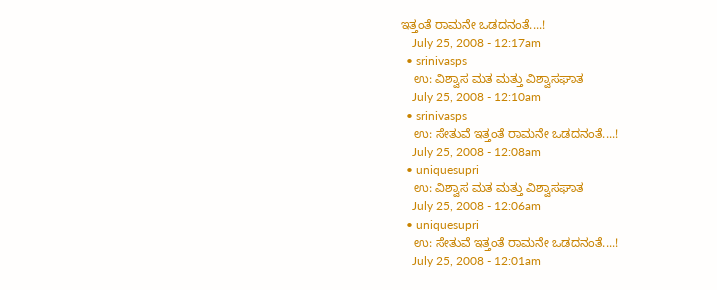ಇತ್ತಂತೆ ರಾಮನೇ ಒಡದನಂತೆ....!
    July 25, 2008 - 12:17am
  • srinivasps
    ಉ: ವಿಶ್ವಾಸ ಮತ ಮತ್ತು ವಿಶ್ವಾಸಘಾತ
    July 25, 2008 - 12:10am
  • srinivasps
    ಉ: ಸೇತುವೆ ಇತ್ತಂತೆ ರಾಮನೇ ಒಡದನಂತೆ....!
    July 25, 2008 - 12:08am
  • uniquesupri
    ಉ: ವಿಶ್ವಾಸ ಮತ ಮತ್ತು ವಿಶ್ವಾಸಘಾತ
    July 25, 2008 - 12:06am
  • uniquesupri
    ಉ: ಸೇತುವೆ ಇತ್ತಂತೆ ರಾಮನೇ ಒಡದನಂತೆ....!
    July 25, 2008 - 12:01am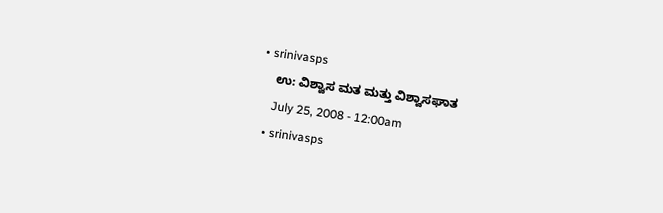• srinivasps
    ಉ: ವಿಶ್ವಾಸ ಮತ ಮತ್ತು ವಿಶ್ವಾಸಘಾತ
    July 25, 2008 - 12:00am
  • srinivasps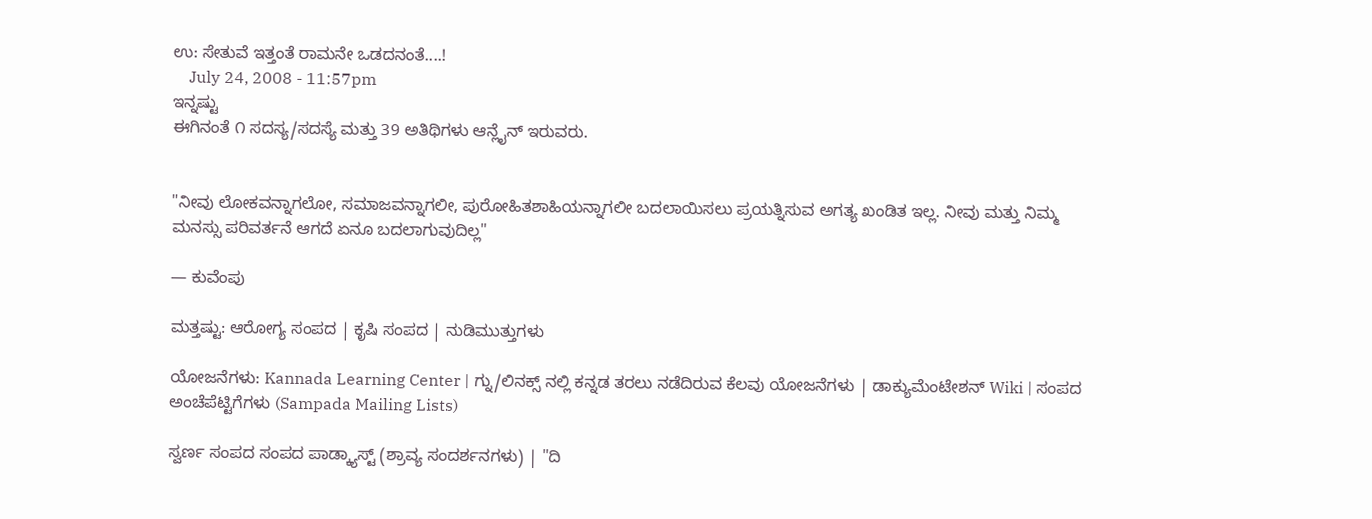ಉ: ಸೇತುವೆ ಇತ್ತಂತೆ ರಾಮನೇ ಒಡದನಂತೆ....!
    July 24, 2008 - 11:57pm
ಇನ್ನಷ್ಟು
ಈಗಿನಂತೆ ೧ ಸದಸ್ಯ/ಸದಸ್ಯೆ ಮತ್ತು 39 ಅತಿಥಿಗಳು ಆನ್ಲೈನ್ ಇರುವರು.


"ನೀವು ಲೋಕವನ್ನಾಗಲೋ, ಸಮಾಜವನ್ನಾಗಲೀ, ಪುರೋಹಿತಶಾಹಿಯನ್ನಾಗಲೀ ಬದಲಾಯಿಸಲು ಪ್ರಯತ್ನಿಸುವ ಅಗತ್ಯ ಖಂಡಿತ ಇಲ್ಲ. ನೀವು ಮತ್ತು ನಿಮ್ಮ ಮನಸ್ಸು ಪರಿವರ್ತನೆ ಆಗದೆ ಏನೂ ಬದಲಾಗುವುದಿಲ್ಲ"

— ಕುವೆಂಪು

ಮತ್ತಷ್ಟು: ಆರೋಗ್ಯ ಸಂಪದ | ಕೃಷಿ ಸಂಪದ | ನುಡಿಮುತ್ತುಗಳು

ಯೋಜನೆಗಳು: Kannada Learning Center | ಗ್ನು/ಲಿನಕ್ಸ್ ನಲ್ಲಿ ಕನ್ನಡ ತರಲು ನಡೆದಿರುವ ಕೆಲವು ಯೋಜನೆಗಳು | ಡಾಕ್ಯುಮೆಂಟೇಶನ್ Wiki | ಸಂಪದ ಅಂಚೆಪೆಟ್ಟಿಗೆಗಳು (Sampada Mailing Lists)

ಸ್ವರ್ಣ ಸಂಪದ ಸಂಪದ ಪಾಡ್ಕ್ಯಾಸ್ಟ್ (ಶ್ರಾವ್ಯ ಸಂದರ್ಶನಗಳು) | "ದಿ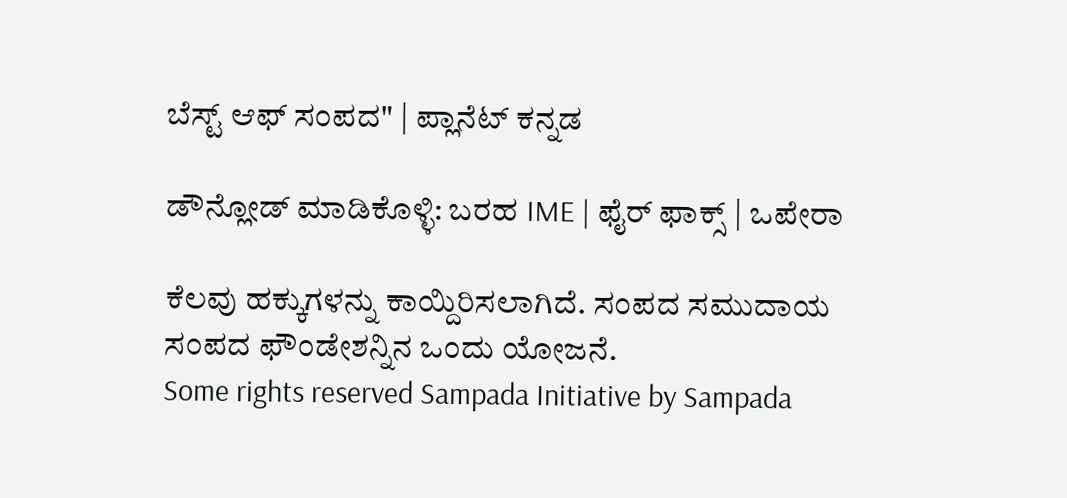ಬೆಸ್ಟ್ ಆಫ್ ಸಂಪದ" | ಪ್ಲಾನೆಟ್ ಕನ್ನಡ

ಡೌನ್ಲೋಡ್ ಮಾಡಿಕೊಳ್ಳಿ: ಬರಹ IME | ಫೈರ್ ಫಾಕ್ಸ್ | ಒಪೇರಾ

ಕೆಲವು ಹಕ್ಕುಗಳನ್ನು ಕಾಯ್ದಿರಿಸಲಾಗಿದೆ. ಸಂಪದ ಸಮುದಾಯ ಸಂಪದ ಫೌಂಡೇಶನ್ನಿನ ಒಂದು ಯೋಜನೆ.
Some rights reserved Sampada Initiative by Sampada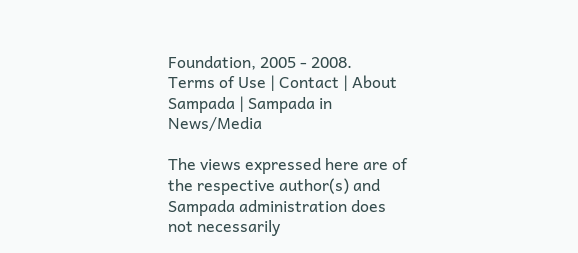Foundation, 2005 - 2008.
Terms of Use | Contact | About Sampada | Sampada in News/Media

The views expressed here are of the respective author(s) and Sampada administration does not necessarily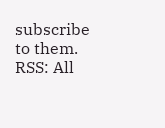subscribe to them.
RSS: All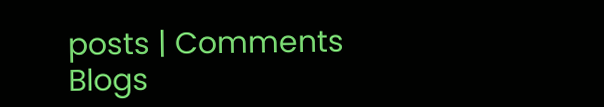posts | Comments
Blogs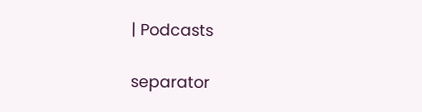| Podcasts

separator